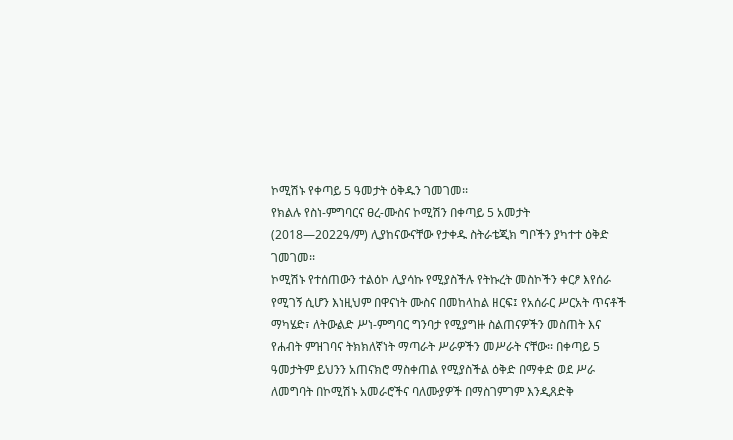ኮሚሽኑ የቀጣይ 5 ዓመታት ዕቅዱን ገመገመ፡፡
የክልሉ የስነ-ምግባርና ፀረ-ሙስና ኮሚሽን በቀጣይ 5 አመታት (2018—2022ዓ/ም) ሊያከናውናቸው የታቀዱ ስትራቴጂክ ግቦችን ያካተተ ዕቅድ ገመገመ፡፡
ኮሚሽኑ የተሰጠውን ተልዕኮ ሊያሳኩ የሚያስችሉ የትኩረት መስኮችን ቀርፆ እየሰራ የሚገኝ ሲሆን እነዚህም በዋናነት ሙስና በመከላከል ዘርፍ፤ የአሰራር ሥርአት ጥናቶች ማካሄድ፣ ለትውልድ ሥነ-ምግባር ግንባታ የሚያግዙ ስልጠናዎችን መስጠት እና የሐብት ምዝገባና ትክክለኛነት ማጣራት ሥራዎችን መሥራት ናቸው፡፡ በቀጣይ 5 ዓመታትም ይህንን አጠናክሮ ማስቀጠል የሚያስችል ዕቅድ በማቀድ ወደ ሥራ ለመግባት በኮሚሽኑ አመራሮችና ባለሙያዎች በማስገምገም እንዲጸድቅ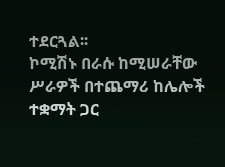ተደርጓል፡፡
ኮሚሽኑ በራሱ ከሚሠራቸው ሥራዎች በተጨማሪ ከሌሎች ተቋማት ጋር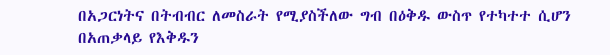በአጋርነትና በትብብር ለመስራት የሚያስችለው ግብ በዕቅዱ ውስጥ የተካተተ ሲሆን በአጠቃላይ የእቅዱን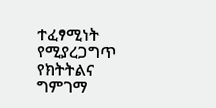ተፈፃሚነት የሚያረጋግጥ የክትትልና ግምገማ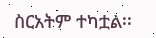ስርአትም ተካቷል፡፡